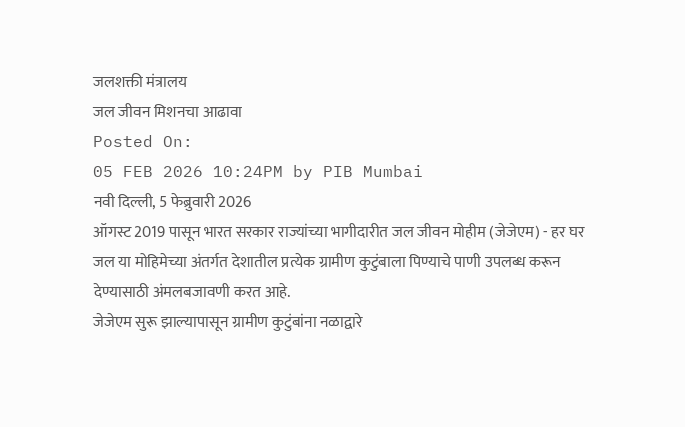जलशक्ती मंत्रालय
जल जीवन मिशनचा आढावा
Posted On:
05 FEB 2026 10:24PM by PIB Mumbai
नवी दिल्ली, 5 फेब्रुवारी 2026
ऑगस्ट 2019 पासून भारत सरकार राज्यांच्या भागीदारीत जल जीवन मोहीम (जेजेएम) - हर घर जल या मोहिमेच्या अंतर्गत देशातील प्रत्येक ग्रामीण कुटुंबाला पिण्याचे पाणी उपलब्ध करून देण्यासाठी अंमलबजावणी करत आहे.
जेजेएम सुरू झाल्यापासून ग्रामीण कुटुंबांना नळाद्वारे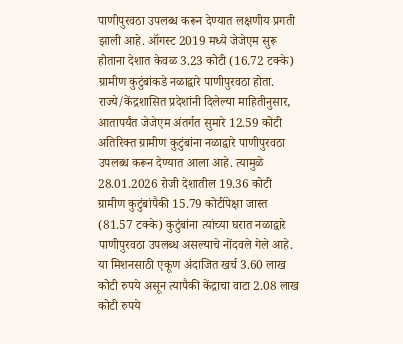पाणीपुरवठा उपलब्ध करून देण्यात लक्षणीय प्रगती झाली आहे. ऑगस्ट 2019 मध्ये जेजेएम सुरू होताना देशात केवळ 3.23 कोटी (16.72 टक्के) ग्रामीण कुटुंबांकडे नळाद्वारे पाणीपुरवठा होता. राज्ये/केंद्रशासित प्रदेशांनी दिलेल्या माहितीनुसार, आतापर्यंत जेजेएम अंतर्गत सुमारे 12.59 कोटी अतिरिक्त ग्रामीण कुटुंबांना नळाद्वारे पाणीपुरवठा उपलब्ध करून देण्यात आला आहे. त्यामुळे 28.01.2026 रोजी देशातील 19.36 कोटी ग्रामीण कुटुंबांपैकी 15.79 कोटींपेक्षा जास्त (81.57 टक्के) कुटुंबांना त्यांच्या घरात नळाद्वारे पाणीपुरवठा उपलब्ध असल्याचे नोंदवले गेले आहे.
या मिशनसाठी एकूण अंदाजित खर्च 3.60 लाख कोटी रुपये असून त्यापैकी केंद्राचा वाटा 2.08 लाख कोटी रुपये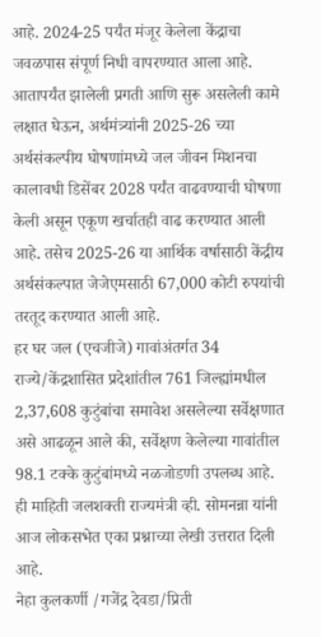आहे. 2024-25 पर्यंत मंजूर केलेला केंद्राचा जवळपास संपूर्ण निधी वापरण्यात आला आहे. आतापर्यंत झालेली प्रगती आणि सुरू असलेली कामे लक्षात घेऊन, अर्थमंत्र्यांनी 2025-26 च्या अर्थसंकल्पीय घोषणांमध्ये जल जीवन मिशनचा कालावधी डिसेंबर 2028 पर्यंत वाढवण्याची घोषणा केली असून एकूण खर्चातही वाढ करण्यात आली आहे. तसेच 2025-26 या आर्थिक वर्षासाठी केंद्रीय अर्थसंकल्पात जेजेएमसाठी 67,000 कोटी रुपयांची तरतूद करण्यात आली आहे.
हर घर जल (एचजीजे) गावांअंतर्गत 34 राज्ये/केंद्रशासित प्रदेशांतील 761 जिल्ह्यांमधील 2,37,608 कुटुंबांचा समावेश असलेल्या सर्वेक्षणात असे आढळून आले की, सर्वेक्षण केलेल्या गावांतील 98.1 टक्के कुटुंबांमध्ये नळजोडणी उपलब्ध आहे.
ही माहिती जलशक्ती राज्यमंत्री व्ही. सोमनन्ना यांनी आज लोकसभेत एका प्रश्नाच्या लेखी उत्तरात दिली आहे.
नेहा कुलकर्णी /गजेंद्र देवडा/प्रिती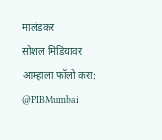मालंडकर
सोशल मिडियावर आम्हाला फॉलो करा:
@PIBMumbai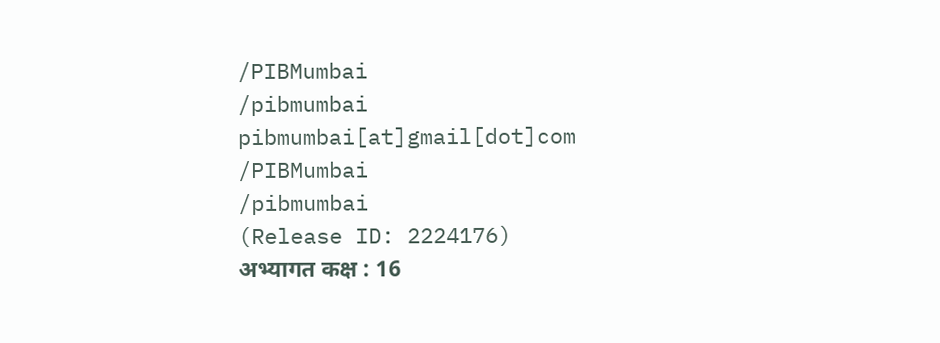/PIBMumbai
/pibmumbai
pibmumbai[at]gmail[dot]com
/PIBMumbai
/pibmumbai
(Release ID: 2224176)
अभ्यागत कक्ष : 16